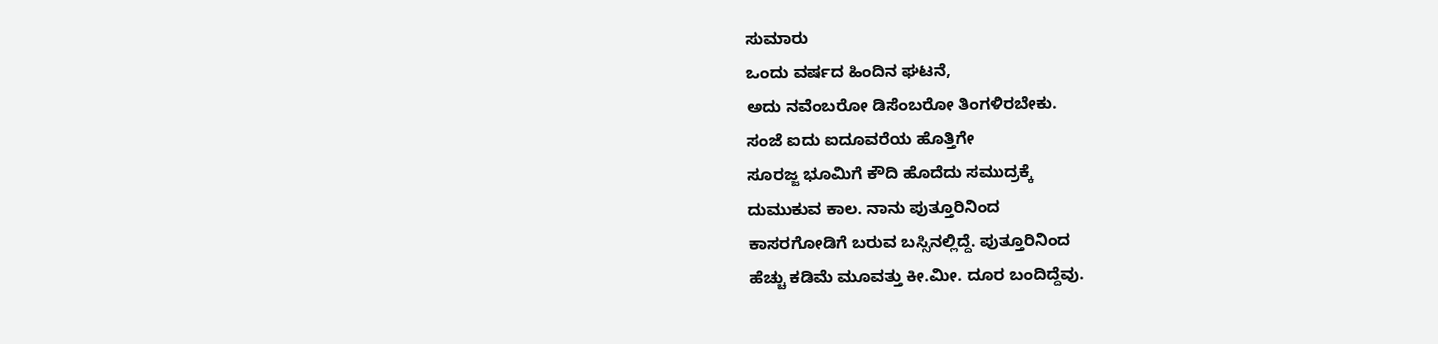ಸುಮಾರು
ಒಂದು ವರ್ಷದ ಹಿಂದಿನ ಘಟನೆ,
ಅದು ನವೆಂಬರೋ ಡಿಸೆಂಬರೋ ತಿಂಗಳಿರಬೇಕು.
ಸಂಜೆ ಐದು ಐದೂವರೆಯ ಹೊತ್ತಿಗೇ
ಸೂರಜ್ಜ ಭೂಮಿಗೆ ಕೌದಿ ಹೊದೆದು ಸಮುದ್ರಕ್ಕೆ
ದುಮುಕುವ ಕಾಲ. ನಾನು ಪುತ್ತೂರಿನಿಂದ
ಕಾಸರಗೋಡಿಗೆ ಬರುವ ಬಸ್ಸಿನಲ್ಲಿದ್ದೆ. ಪುತ್ತೂರಿನಿಂದ
ಹೆಚ್ಚು ಕಡಿಮೆ ಮೂವತ್ತು ಕೀ.ಮೀ. ದೂರ ಬಂದಿದ್ದೆವು.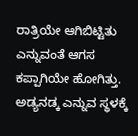ರಾತ್ರಿಯೇ ಆಗಿಬಿಟ್ಟಿತು ಎನ್ನುವಂತೆ ಆಗಸ ಕಪ್ಪಾಗಿಯೇ ಹೋಗಿತ್ತು.
ಅಡ್ಯನಡ್ಕ ಎನ್ನುವ ಸ್ಥಳಕ್ಕೆ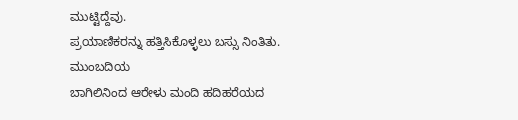ಮುಟ್ಟಿದ್ದೆವು.
ಪ್ರಯಾಣಿಕರನ್ನು ಹತ್ತಿಸಿಕೊಳ್ಳಲು ಬಸ್ಸು ನಿಂತಿತು. ಮುಂಬದಿಯ
ಬಾಗಿಲಿನಿಂದ ಆರೇಳು ಮಂದಿ ಹದಿಹರೆಯದ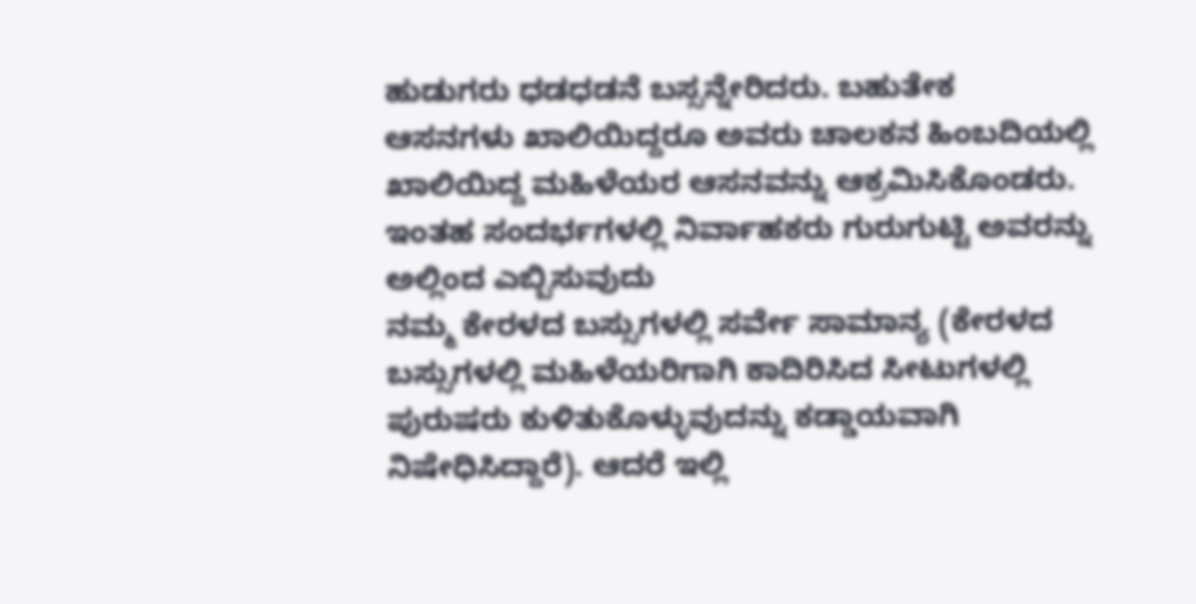ಹುಡುಗರು ಧಡಧಡನೆ ಬಸ್ಸನ್ನೇರಿದರು. ಬಹುತೇಕ
ಆಸನಗಳು ಖಾಲಿಯಿದ್ದರೂ ಅವರು ಚಾಲಕನ ಹಿಂಬದಿಯಲ್ಲಿ
ಖಾಲಿಯಿದ್ದ ಮಹಿಳೆಯರ ಆಸನವನ್ನು ಆಕ್ರಮಿಸಿಕೊಂಡರು.
ಇಂತಹ ಸಂದರ್ಭಗಳಲ್ಲಿ ನಿರ್ವಾಹಕರು ಗುರುಗುಟ್ಟಿ ಅವರನ್ನು ಅಲ್ಲಿಂದ ಎಬ್ಬಿಸುವುದು
ನಮ್ಮ ಕೇರಳದ ಬಸ್ಸುಗಳಲ್ಲಿ ಸರ್ವೇ ಸಾಮಾನ್ಯ (ಕೇರಳದ ಬಸ್ಸುಗಳಲ್ಲಿ ಮಹಿಳೆಯರಿಗಾಗಿ ಕಾದಿರಿಸಿದ ಸೀಟುಗಳಲ್ಲಿ ಪುರುಷರು ಕುಳಿತುಕೊಳ್ಳುವುದನ್ನು ಕಡ್ಡಾಯವಾಗಿ ನಿಷೇಧಿಸಿದ್ದಾರೆ). ಆದರೆ ಇಲ್ಲಿ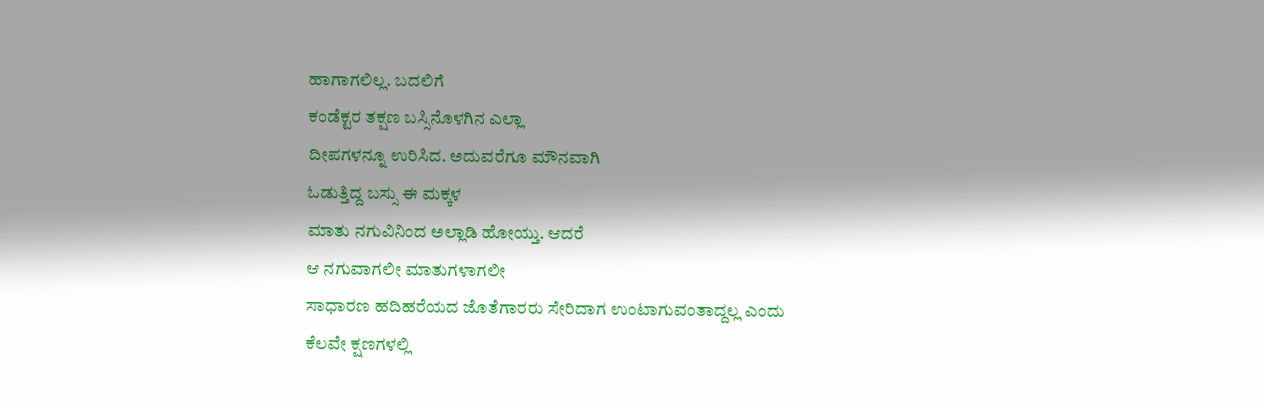ಹಾಗಾಗಲಿಲ್ಲ. ಬದಲಿಗೆ
ಕಂಡೆಕ್ಟರ ತಕ್ಷಣ ಬಸ್ಸಿನೊಳಗಿನ ಎಲ್ಲಾ
ದೀಪಗಳನ್ನೂ ಉರಿಸಿದ. ಅದುವರೆಗೂ ಮೌನವಾಗಿ
ಓಡುತ್ತಿದ್ದ ಬಸ್ಸು ಈ ಮಕ್ಕಳ
ಮಾತು ನಗುವಿನಿಂದ ಅಲ್ಲಾಡಿ ಹೋಯ್ತು. ಆದರೆ
ಆ ನಗುವಾಗಲೀ ಮಾತುಗಳಾಗಲೀ
ಸಾಧಾರಣ ಹದಿಹರೆಯದ ಜೊತೆಗಾರರು ಸೇರಿದಾಗ ಉಂಟಾಗುವಂತಾದ್ದಲ್ಲ ಎಂದು
ಕೆಲವೇ ಕ್ಷಣಗಳಲ್ಲಿ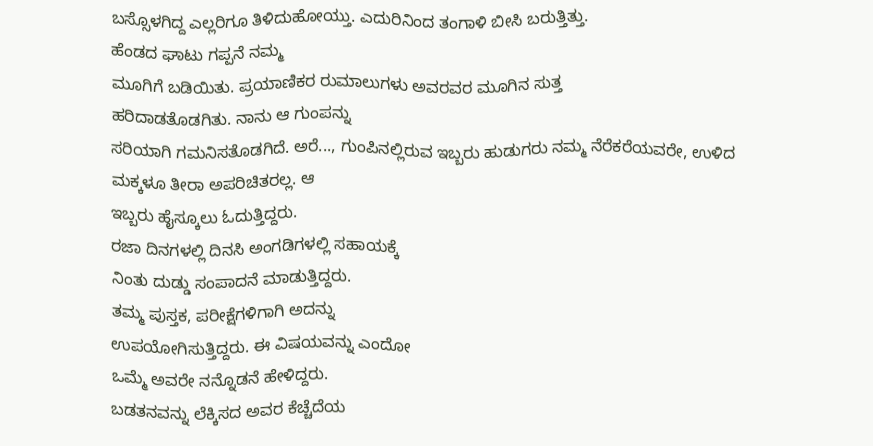ಬಸ್ಸೊಳಗಿದ್ದ ಎಲ್ಲರಿಗೂ ತಿಳಿದುಹೋಯ್ತು. ಎದುರಿನಿಂದ ತಂಗಾಳಿ ಬೀಸಿ ಬರುತ್ತಿತ್ತು.
ಹೆಂಡದ ಘಾಟು ಗಪ್ಪನೆ ನಮ್ಮ
ಮೂಗಿಗೆ ಬಡಿಯಿತು. ಪ್ರಯಾಣಿಕರ ರುಮಾಲುಗಳು ಅವರವರ ಮೂಗಿನ ಸುತ್ತ
ಹರಿದಾಡತೊಡಗಿತು. ನಾನು ಆ ಗುಂಪನ್ನು
ಸರಿಯಾಗಿ ಗಮನಿಸತೊಡಗಿದೆ. ಅರೆ..., ಗುಂಪಿನಲ್ಲಿರುವ ಇಬ್ಬರು ಹುಡುಗರು ನಮ್ಮ ನೆರೆಕರೆಯವರೇ, ಉಳಿದ
ಮಕ್ಕಳೂ ತೀರಾ ಅಪರಿಚಿತರಲ್ಲ. ಆ
ಇಬ್ಬರು ಹೈಸ್ಕೂಲು ಓದುತ್ತಿದ್ದರು.
ರಜಾ ದಿನಗಳಲ್ಲಿ ದಿನಸಿ ಅಂಗಡಿಗಳಲ್ಲಿ ಸಹಾಯಕ್ಕೆ
ನಿಂತು ದುಡ್ಡು ಸಂಪಾದನೆ ಮಾಡುತ್ತಿದ್ದರು.
ತಮ್ಮ ಪುಸ್ತಕ, ಪರೀಕ್ಷೆಗಳಿಗಾಗಿ ಅದನ್ನು
ಉಪಯೋಗಿಸುತ್ತಿದ್ದರು. ಈ ವಿಷಯವನ್ನು ಎಂದೋ
ಒಮ್ಮೆ ಅವರೇ ನನ್ನೊಡನೆ ಹೇಳಿದ್ದರು.
ಬಡತನವನ್ನು ಲೆಕ್ಕಿಸದ ಅವರ ಕೆಚ್ಚೆದೆಯ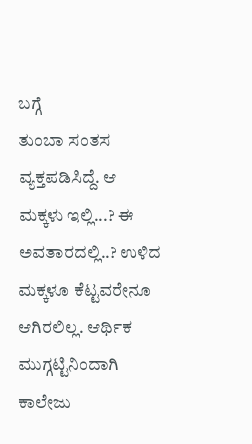ಬಗ್ಗೆ
ತುಂಬಾ ಸಂತಸ ವ್ಯಕ್ತಪಡಿಸಿದ್ದೆ. ಆ
ಮಕ್ಕಳು ಇಲ್ಲಿ...? ಈ ಅವತಾರದಲ್ಲಿ..? ಉಳಿದ
ಮಕ್ಕಳೂ ಕೆಟ್ಟವರೇನೂ ಆಗಿರಲಿಲ್ಲ. ಆರ್ಥಿಕ ಮುಗ್ಗಟ್ಟಿನಿಂದಾಗಿ ಕಾಲೇಜು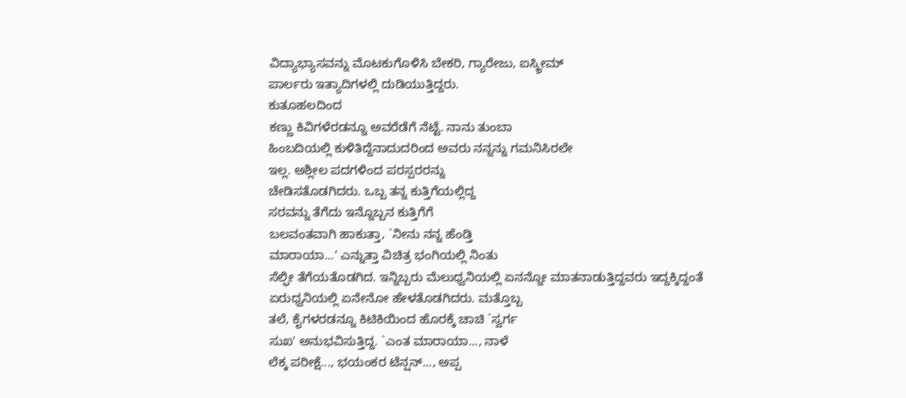ವಿದ್ಯಾಭ್ಯಾಸವನ್ನು ಮೊಟಕುಗೊಳಿಸಿ ಬೇಕರಿ, ಗ್ಯಾರೇಜು, ಐಸ್ಕ್ರೀಮ್
ಪಾರ್ಲರು ಇತ್ಯಾದಿಗಳಲ್ಲಿ ದುಡಿಯುತ್ತಿದ್ದರು.
ಕುತೂಹಲದಿಂದ
ಕಣ್ಣು ಕಿವಿಗಳೆರಡನ್ನೂ ಅವರೆಡೆಗೆ ನೆಟ್ಟೆ. ನಾನು ತುಂಬಾ
ಹಿಂಬದಿಯಲ್ಲಿ ಕುಳಿತಿದ್ದೆನಾದುದರಿಂದ ಅವರು ನನ್ನನ್ನು ಗಮನಿಸಿರಲೇ
ಇಲ್ಲ. ಅಶ್ಲೀಲ ಪದಗಳಿಂದ ಪರಸ್ಪರರನ್ನು
ಚೇಡಿಸತೊಡಗಿದರು. ಒಬ್ಬ ತನ್ನ ಕುತ್ತಿಗೆಯಲ್ಲಿದ್ದ
ಸರವನ್ನು ತೆಗೆದು ಇನ್ನೊಬ್ಬನ ಕುತ್ತಿಗೆಗೆ
ಬಲವಂತವಾಗಿ ಹಾಕುತ್ತಾ, `ನೀನು ನನ್ನ ಹೆಂಡ್ತಿ
ಮಾರಾಯಾ...' ಎನ್ನುತ್ತಾ ವಿಚಿತ್ರ ಭಂಗಿಯಲ್ಲಿ ನಿಂತು
ಸೆಲ್ಫೀ ತೆಗೆಯತೊಡಗಿದ. ಇನ್ನಿಬ್ಬರು ಮೆಲುಧ್ವನಿಯಲ್ಲಿ ಏನನ್ನೋ ಮಾತನಾಡುತ್ತಿದ್ದವರು ಇದ್ದಕ್ಕಿದ್ದಂತೆ
ಏರುಧ್ವನಿಯಲ್ಲಿ ಏನೇನೋ ಹೇಳತೊಡಗಿದರು. ಮತ್ತೊಬ್ಬ
ತಲೆ, ಕೈಗಳರಡನ್ನೂ ಕಿಟಿಕಿಯಿಂದ ಹೊರಕ್ಕೆ ಚಾಚಿ `ಸ್ವರ್ಗ
ಸುಖ' ಅನುಭವಿಸುತ್ತಿದ್ದ. `ಎಂತ ಮಾರಾಯಾ..., ನಾಳೆ
ಲೆಕ್ಕ ಪರೀಕ್ಷೆ..., ಭಯಂಕರ ಟೆನ್ಷನ್..., ಅಪ್ಪ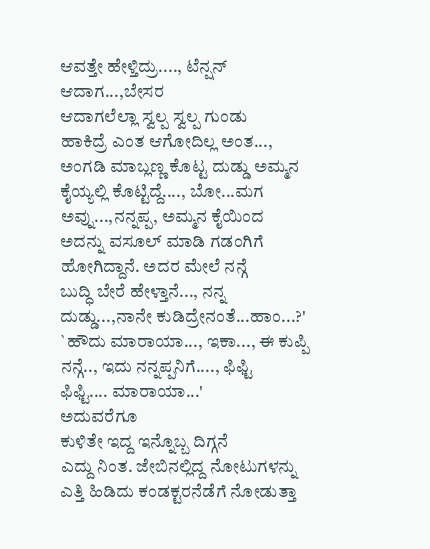ಆವತ್ತೇ ಹೇಳ್ತಿದ್ರು...., ಟೆನ್ಷನ್ ಆದಾಗ...,ಬೇಸರ
ಆದಾಗಲೆಲ್ಲಾ ಸ್ವಲ್ಪ ಸ್ವಲ್ಪ ಗುಂಡು
ಹಾಕಿದ್ರೆ ಎಂತ ಆಗೋದಿಲ್ಲ ಅಂತ...,
ಅಂಗಡಿ ಮಾಬ್ಲಣ್ಣ ಕೊಟ್ಟ ದುಡ್ಡು ಅಮ್ಮನ
ಕೈಯ್ಯಲ್ಲಿ ಕೊಟ್ಟಿದ್ದೆ...., ಬೋ...ಮಗ ಅವ್ನು...,ನನ್ನಪ್ಪ, ಅಮ್ಮನ ಕೈಯಿಂದ
ಅದನ್ನು ವಸೂಲ್ ಮಾಡಿ ಗಡಂಗಿಗೆ
ಹೋಗಿದ್ದಾನೆ. ಅದರ ಮೇಲೆ ನನ್ಗೆ
ಬುದ್ಧಿ ಬೇರೆ ಹೇಳ್ತಾನೆ..., ನನ್ನ
ದುಡ್ಡು...,ನಾನೇ ಕುಡಿದ್ರೇನಂತೆ...ಹಾಂ...?'
`ಹೌದು ಮಾರಾಯಾ..., ಇಕಾ..., ಈ ಕುಪ್ಪಿ
ನನ್ಗೆ.., ಇದು ನನ್ನಪ್ಪನಿಗೆ...., ಫಿಫ್ಟಿ
ಫಿಫ್ಟಿ.... ಮಾರಾಯಾ...'
ಅದುವರೆಗೂ
ಕುಳಿತೇ ಇದ್ದ ಇನ್ನೊಬ್ಬ ದಿಗ್ಗನೆ
ಎದ್ದು ನಿಂತ. ಜೇಬಿನಲ್ಲಿದ್ದ ನೋಟುಗಳನ್ನು
ಎತ್ತಿ ಹಿಡಿದು ಕಂಡಕ್ಟರನೆಡೆಗೆ ನೋಡುತ್ತಾ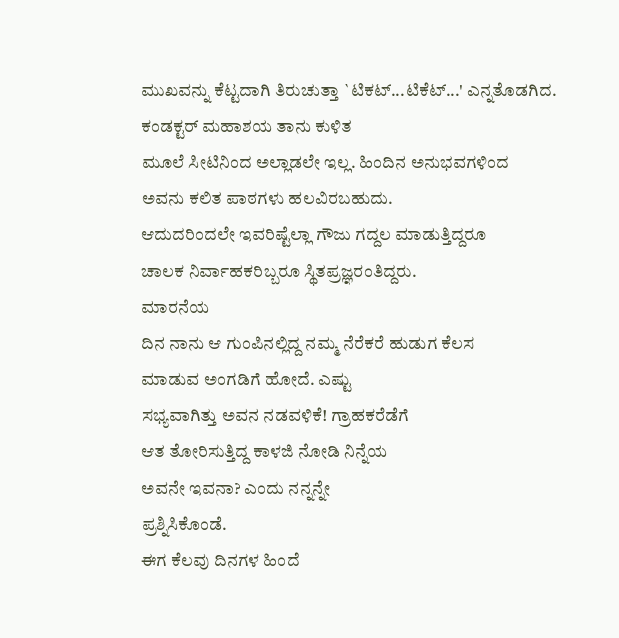ಮುಖವನ್ನು ಕೆಟ್ಟದಾಗಿ ತಿರುಚುತ್ತಾ `ಟಿಕಟ್...ಟಿಕೆಟ್...' ಎನ್ನತೊಡಗಿದ.
ಕಂಡಕ್ಟರ್ ಮಹಾಶಯ ತಾನು ಕುಳಿತ
ಮೂಲೆ ಸೀಟಿನಿಂದ ಅಲ್ಲಾಡಲೇ ಇಲ್ಲ. ಹಿಂದಿನ ಅನುಭವಗಳಿಂದ
ಅವನು ಕಲಿತ ಪಾಠಗಳು ಹಲವಿರಬಹುದು.
ಆದುದರಿಂದಲೇ ಇವರಿಷ್ಟೆಲ್ಲಾ ಗೌಜು ಗದ್ದಲ ಮಾಡುತ್ತಿದ್ದರೂ
ಚಾಲಕ ನಿರ್ವಾಹಕರಿಬ್ಬರೂ ಸ್ಥಿತಪ್ರಜ್ಞರಂತಿದ್ದರು.
ಮಾರನೆಯ
ದಿನ ನಾನು ಆ ಗುಂಪಿನಲ್ಲಿದ್ದ ನಮ್ಮ ನೆರೆಕರೆ ಹುಡುಗ ಕೆಲಸ
ಮಾಡುವ ಅಂಗಡಿಗೆ ಹೋದೆ. ಎಷ್ಟು
ಸಭ್ಯವಾಗಿತ್ತು ಅವನ ನಡವಳಿಕೆ! ಗ್ರಾಹಕರೆಡೆಗೆ
ಆತ ತೋರಿಸುತ್ತಿದ್ದ ಕಾಳಜಿ ನೋಡಿ ನಿನ್ನೆಯ
ಅವನೇ ಇವನಾ? ಎಂದು ನನ್ನನ್ನೇ
ಪ್ರಶ್ನಿಸಿಕೊಂಡೆ.
ಈಗ ಕೆಲವು ದಿನಗಳ ಹಿಂದೆ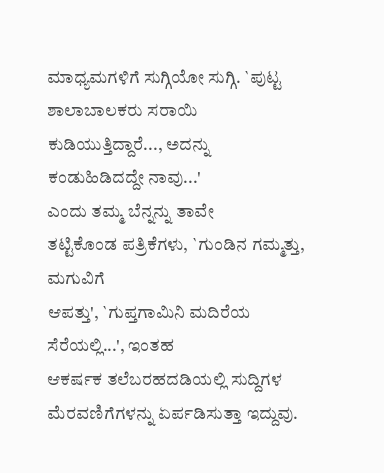ಮಾಧ್ಯಮಗಳಿಗೆ ಸುಗ್ಗಿಯೋ ಸುಗ್ಗಿ. `ಪುಟ್ಟ ಶಾಲಾಬಾಲಕರು ಸರಾಯಿ
ಕುಡಿಯುತ್ತಿದ್ದಾರೆ..., ಅದನ್ನು ಕಂಡುಹಿಡಿದದ್ದೇ ನಾವು...'
ಎಂದು ತಮ್ಮ ಬೆನ್ನನ್ನು ತಾವೇ
ತಟ್ಟಿಕೊಂಡ ಪತ್ರಿಕೆಗಳು, `ಗುಂಡಿನ ಗಮ್ಮತ್ತು, ಮಗುವಿಗೆ
ಆಪತ್ತು', `ಗುಪ್ತಗಾಮಿನಿ ಮದಿರೆಯ ಸೆರೆಯಲ್ಲಿ...', ಇಂತಹ
ಆಕರ್ಷಕ ತಲೆಬರಹದಡಿಯಲ್ಲಿ ಸುದ್ದಿಗಳ ಮೆರವಣಿಗೆಗಳನ್ನು ಏರ್ಪಡಿಸುತ್ತಾ ಇದ್ದುವು.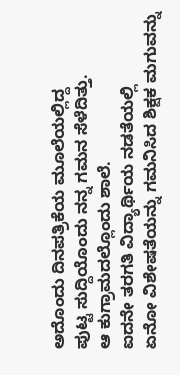ಅದೊಂದು ದಿನಪತ್ರಿಕೆಯ ಮೂಲೆಯಲ್ಲಿದ್ದ
ಪುಟ್ಟ ಸುದ್ದಿಯೊಂದು ನನ್ನ ಗಮನ ಸೆಳೆದಿತ್ತು.
ಆ ಕುಗ್ರಾಮದಲ್ಲೊಂದು ಶಾಲೆ.
ಐದನೇ ತರಗತಿ ವಿದ್ಯಾರ್ಥಿಯ ನಡತೆಯಲ್ಲಿ
ಏನೋ ವಿಶೇಷತೆಯನ್ನು ಗಮನಿಸಿದ ಶಿಕ್ಷಕ ಮಗುವನ್ನು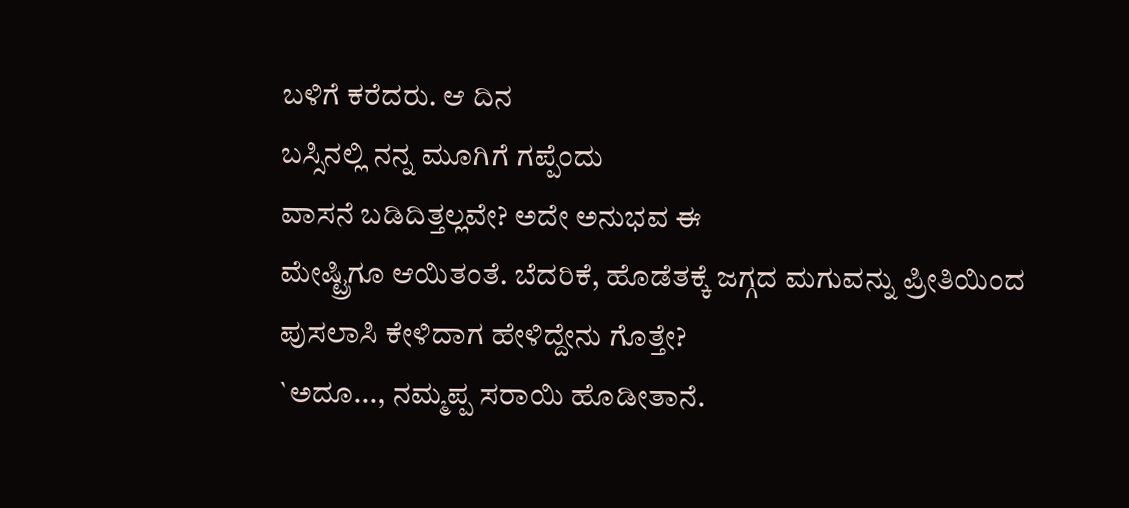ಬಳಿಗೆ ಕರೆದರು. ಆ ದಿನ
ಬಸ್ಸಿನಲ್ಲಿ ನನ್ನ ಮೂಗಿಗೆ ಗಪ್ಪೆಂದು
ವಾಸನೆ ಬಡಿದಿತ್ತಲ್ಲವೇ? ಅದೇ ಅನುಭವ ಈ
ಮೇಷ್ಟ್ರಿಗೂ ಆಯಿತಂತೆ. ಬೆದರಿಕೆ, ಹೊಡೆತಕ್ಕೆ ಜಗ್ಗದ ಮಗುವನ್ನು ಪ್ರೀತಿಯಿಂದ
ಪುಸಲಾಸಿ ಕೇಳಿದಾಗ ಹೇಳಿದ್ದೇನು ಗೊತ್ತೇ?
`ಅದೂ..., ನಮ್ಮಪ್ಪ ಸರಾಯಿ ಹೊಡೀತಾನೆ.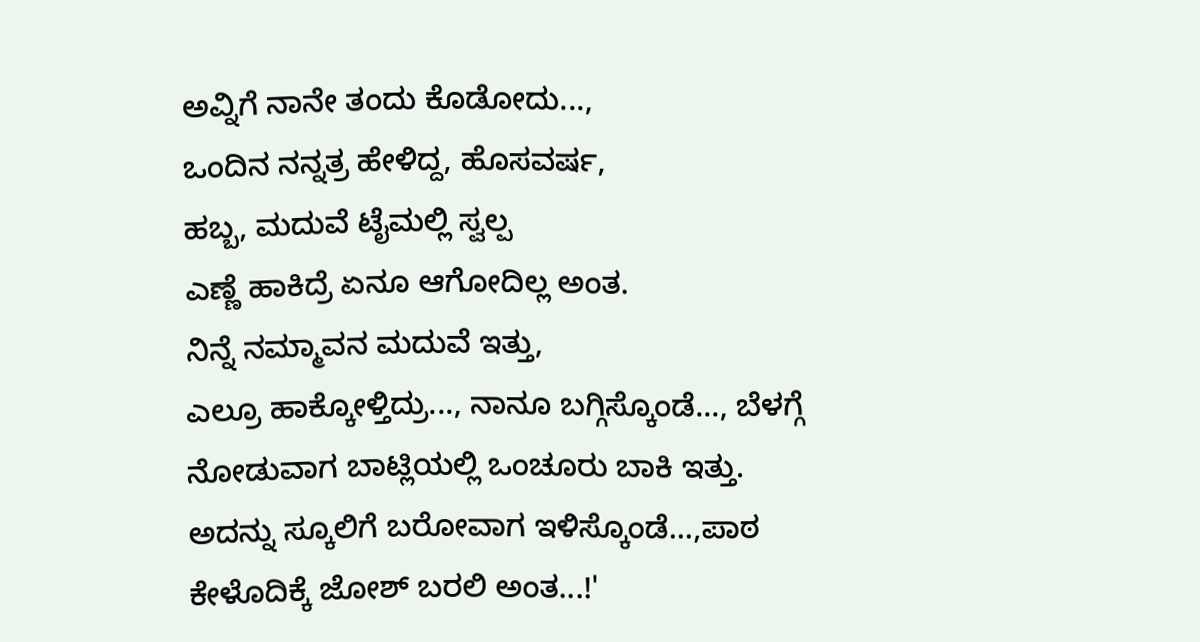ಅವ್ನಿಗೆ ನಾನೇ ತಂದು ಕೊಡೋದು...,
ಒಂದಿನ ನನ್ನತ್ರ ಹೇಳಿದ್ದ, ಹೊಸವರ್ಷ,
ಹಬ್ಬ, ಮದುವೆ ಟೈಮಲ್ಲಿ ಸ್ವಲ್ಪ
ಎಣ್ಣೆ ಹಾಕಿದ್ರೆ ಏನೂ ಆಗೋದಿಲ್ಲ ಅಂತ.
ನಿನ್ನೆ ನಮ್ಮಾವನ ಮದುವೆ ಇತ್ತು,
ಎಲ್ರೂ ಹಾಕ್ಕೋಳ್ತಿದ್ರು..., ನಾನೂ ಬಗ್ಗಿಸ್ಕೊಂಡೆ..., ಬೆಳಗ್ಗೆ
ನೋಡುವಾಗ ಬಾಟ್ಲಿಯಲ್ಲಿ ಒಂಚೂರು ಬಾಕಿ ಇತ್ತು.
ಅದನ್ನು ಸ್ಕೂಲಿಗೆ ಬರೋವಾಗ ಇಳಿಸ್ಕೊಂಡೆ...,ಪಾಠ
ಕೇಳೊದಿಕ್ಕೆ ಜೋಶ್ ಬರಲಿ ಅಂತ...!'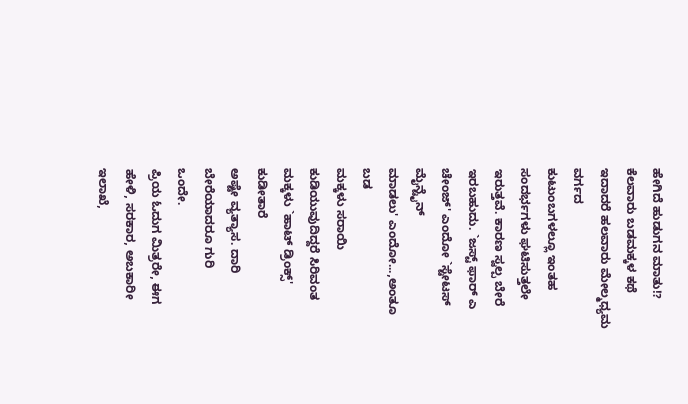ಹೇಗಿದೆ ಹುಡುಗನ ಮಾತು!?
ಕೆಲವಾರು ಬಡಮಕ್ಕಳ ಕಥೆ
ಇದಾದರೆ ಹಲವಾರು ಮೇಲ್ಮಧ್ಯಮ ವರ್ಗದ
ಕುಟುಂಬಗಳಲ್ಲೂ ಇಂತಹ ಸಂದರ್ಭಗಳು ಘಟಿಸುತ್ತಲೇ
ಇರುತ್ತವೆ. ಕಾರಣ ಸ್ವಲ್ಪ ಬೇರೆ
ಇರಬಹುದು. `ಜಸ್ಟ್ ಫಾರ್ ಎ
ಚೇಂಜ್' ಎಂದೋ `ಸ್ಟೇಟಸ್ ಮೈನ್ಟೈನ್
ಮಾಡಲು' ಎಂದೋ...,ಅಂತೂ ಬಡ
ಮಕ್ಕಳು ಸರಾಯಿ ಕುಡಿಯುವುದಿದ್ದರೆ ಸಿರಿವಂತ
ಮಕ್ಕಳು `ಹಾಟ್ ಡ್ರಿಂಕ್ಸ್' ಕುಡೀತಾರೆ
ಅಷ್ಟೇ ವ್ಯತ್ಯಾಸ. ದಾರಿ ಬೇರೆಯಾದರೂ ಗುರಿ
ಒಂದೇ.
ಪ್ರಿಯ ಓದುಗ ಮಿತ್ರರೇ, ಈಗ
ಹೇಳಿ, ಸರಕಾರ, ಅಬಕಾರೀ ಇಲಾಖೆ,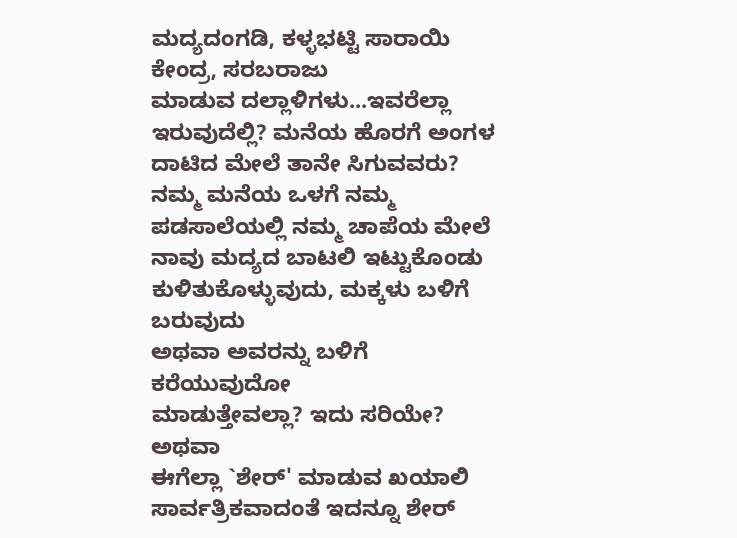ಮದ್ಯದಂಗಡಿ, ಕಳ್ಳಭಟ್ಟಿ ಸಾರಾಯಿ ಕೇಂದ್ರ, ಸರಬರಾಜು
ಮಾಡುವ ದಲ್ಲಾಳಿಗಳು...ಇವರೆಲ್ಲಾ ಇರುವುದೆಲ್ಲಿ? ಮನೆಯ ಹೊರಗೆ ಅಂಗಳ
ದಾಟಿದ ಮೇಲೆ ತಾನೇ ಸಿಗುವವರು?
ನಮ್ಮ ಮನೆಯ ಒಳಗೆ ನಮ್ಮ
ಪಡಸಾಲೆಯಲ್ಲಿ ನಮ್ಮ ಚಾಪೆಯ ಮೇಲೆ
ನಾವು ಮದ್ಯದ ಬಾಟಲಿ ಇಟ್ಟುಕೊಂಡು
ಕುಳಿತುಕೊಳ್ಳುವುದು, ಮಕ್ಕಳು ಬಳಿಗೆ ಬರುವುದು
ಅಥವಾ ಅವರನ್ನು ಬಳಿಗೆ ಕರೆಯುವುದೋ
ಮಾಡುತ್ತೇವಲ್ಲಾ? ಇದು ಸರಿಯೇ? ಅಥವಾ
ಈಗೆಲ್ಲಾ `ಶೇರ್' ಮಾಡುವ ಖಯಾಲಿ
ಸಾರ್ವತ್ರಿಕವಾದಂತೆ ಇದನ್ನೂ ಶೇರ್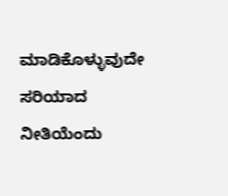ಮಾಡಿಕೊಳ್ಳುವುದೇ
ಸರಿಯಾದ ನೀತಿಯೆಂದು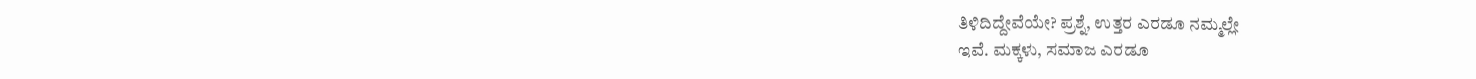ತಿಳಿದಿದ್ದೇವೆಯೇ? ಪ್ರಶ್ನೆ, ಉತ್ತರ ಎರಡೂ ನಮ್ಮಲ್ಲೇ
ಇವೆ. ಮಕ್ಕಳು, ಸಮಾಜ ಎರಡೂ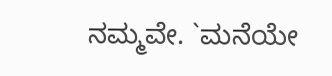ನಮ್ಮವೇ. `ಮನೆಯೇ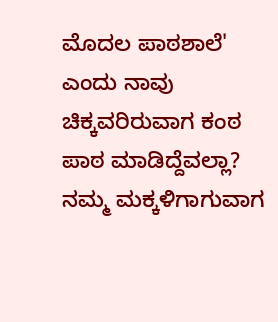ಮೊದಲ ಪಾಠಶಾಲೆ'
ಎಂದು ನಾವು ಚಿಕ್ಕವರಿರುವಾಗ ಕಂಠ
ಪಾಠ ಮಾಡಿದ್ದೆವಲ್ಲಾ? ನಮ್ಮ ಮಕ್ಕಳಿಗಾಗುವಾಗ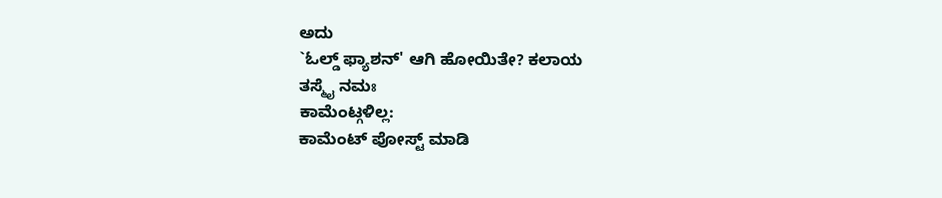ಅದು
`ಓಲ್ಡ್ ಫ್ಯಾಶನ್' ಆಗಿ ಹೋಯಿತೇ? ಕಲಾಯ
ತಸ್ಮೈ ನಮಃ
ಕಾಮೆಂಟ್ಗಳಿಲ್ಲ:
ಕಾಮೆಂಟ್ ಪೋಸ್ಟ್ ಮಾಡಿ